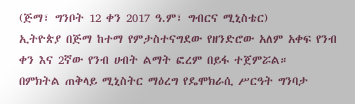(ጅማ፣ ግንቦት 12 ቀን 2017 ዓ.ም፣ ግብርና ሚኒስቴር)
ኢትዮጵያ በጅማ ከተማ የምታስተናግደው የዘንድሮው አለም አቀፍ የንብ ቀን እና 2ኛው የንብ ሀብት ልማት ፎረም በይፋ ተጀምሯል።
በምክትል ጠቅላይ ሚኒስትር ማዕረግ የዴሞክራሲ ሥርዓት ግንባታ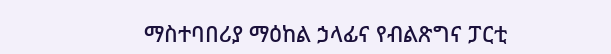ማስተባበሪያ ማዕከል ኃላፊና የብልጽግና ፓርቲ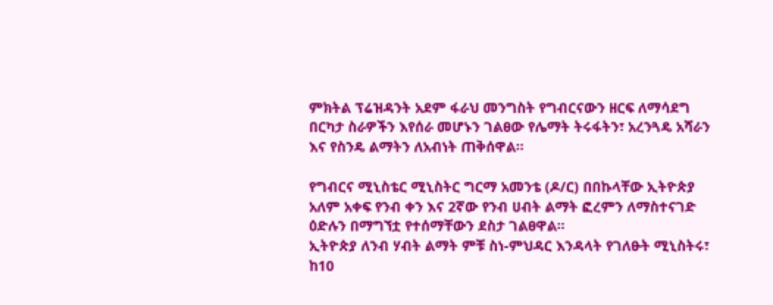ምክትል ፕሬዝዳንት አደም ፋራህ መንግስት የግብርናውን ዘርፍ ለማሳደግ በርካታ ስራዎችን እየሰራ መሆኑን ገልፀው የሌማት ትሩፋትን፣ አረንጓዴ አሻራን እና የስንዴ ልማትን ለአብነት ጠቅሰዋል፡፡

የግብርና ሚኒስቴር ሚኒስትር ግርማ አመንቴ (ዶ/ር) በበኩላቸው ኢትዮጵያ አለም አቀፍ የንብ ቀን እና 2ኛው የንብ ሀብት ልማት ፎረምን ለማስተናገድ ዕድሉን በማግኘቷ የተሰማቸውን ደስታ ገልፀዋል፡፡
ኢትዮጵያ ለንብ ሃብት ልማት ምቹ ስነ-ምህዳር እንዳላት የገለፁት ሚኒስትሩ፣ ከ10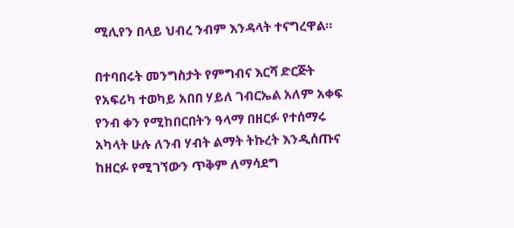ሚሊየን በላይ ህብረ ንብም እንዳላት ተናግረዋል።

በተባበሩት መንግስታት የምግብና እርሻ ድርጅት የአፍሪካ ተወካይ አበበ ሃይለ ገብርኤል አለም አቀፍ የንብ ቀን የሚከበርበትን ዓላማ በዘርፉ የተሰማሩ አካላት ሁሉ ለንብ ሃብት ልማት ትኩረት እንዲሰጡና ከዘርፉ የሚገኘውን ጥቅም ለማሳደግ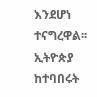እንደሆነ ተናግረዋል፡፡
ኢትዮጵያ ከተባበሩት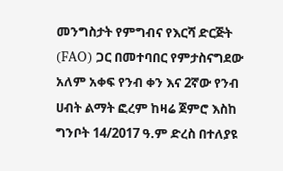መንግስታት የምግብና የእርሻ ድርጅት (FAO) ጋር በመተባበር የምታስናግደው አለም አቀፍ የንብ ቀን እና 2ኛው የንብ ሀብት ልማት ፎረም ከዛሬ ጀምሮ እስከ ግንቦት 14/2017 ዓ.ም ድረስ በተለያዩ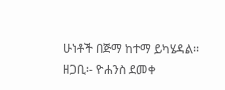ሁነቶች በጅማ ከተማ ይካሄዳል፡፡
ዘጋቢ፡- ዮሐንስ ደመቀ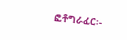ፎቶግራፈር፡-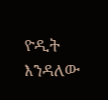ዮዲት እንዳለው